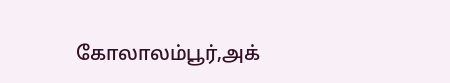கோலாலம்பூர்,அக்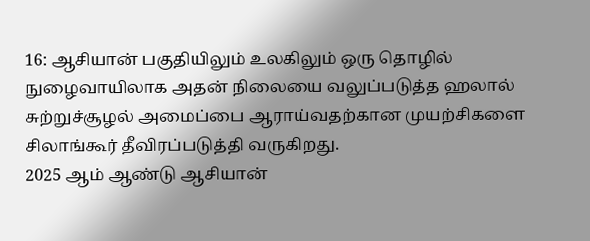16: ஆசியான் பகுதியிலும் உலகிலும் ஒரு தொழில் நுழைவாயிலாக அதன் நிலையை வலுப்படுத்த ஹலால் சுற்றுச்சூழல் அமைப்பை ஆராய்வதற்கான முயற்சிகளை சிலாங்கூர் தீவிரப்படுத்தி வருகிறது.
2025 ஆம் ஆண்டு ஆசியான்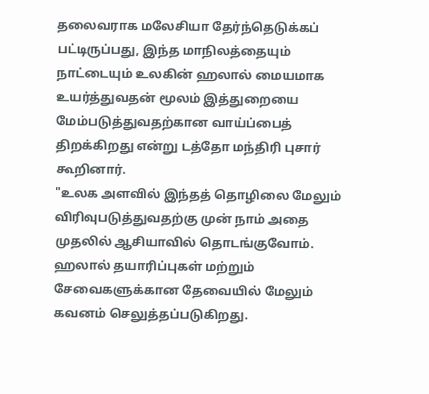தலைவராக மலேசியா தேர்ந்தெடுக்கப் பட்டிருப்பது, இந்த மாநிலத்தையும் நாட்டையும் உலகின் ஹலால் மையமாக உயர்த்துவதன் மூலம் இத்துறையை மேம்படுத்துவதற்கான வாய்ப்பைத் திறக்கிறது என்று டத்தோ மந்திரி புசார் கூறினார்.
"உலக அளவில் இந்தத் தொழிலை மேலும் விரிவுபடுத்துவதற்கு முன் நாம் அதை முதலில் ஆசியாவில் தொடங்குவோம். ஹலால் தயாரிப்புகள் மற்றும் சேவைகளுக்கான தேவையில் மேலும் கவனம் செலுத்தப்படுகிறது.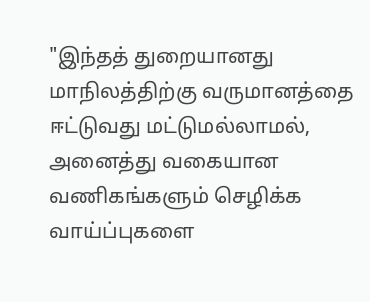"இந்தத் துறையானது மாநிலத்திற்கு வருமானத்தை ஈட்டுவது மட்டுமல்லாமல், அனைத்து வகையான வணிகங்களும் செழிக்க வாய்ப்புகளை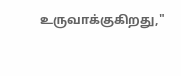உருவாக்குகிறது,"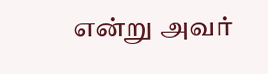என்று அவர்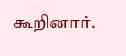கூறினார்.